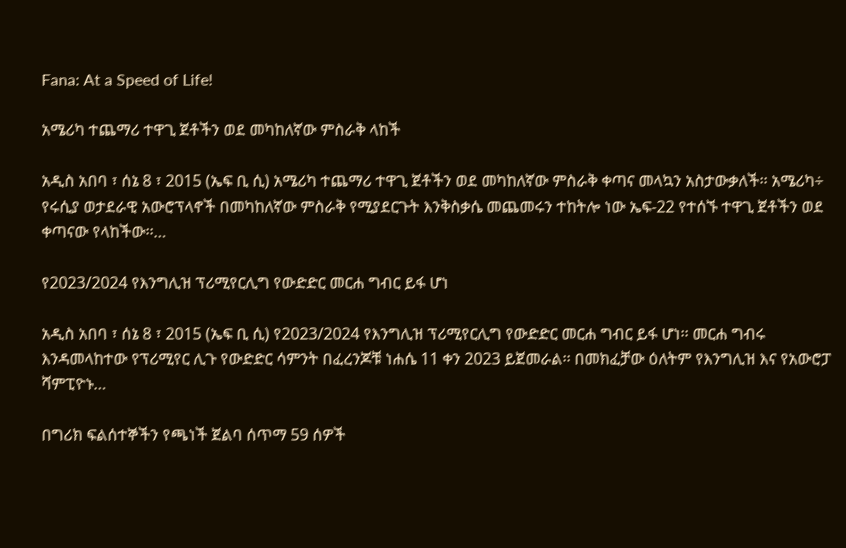Fana: At a Speed of Life!

አሜሪካ ተጨማሪ ተዋጊ ጀቶችን ወደ መካከለኛው ምስራቅ ላከች

አዲስ አበባ ፣ ሰኔ 8 ፣ 2015 (ኤፍ ቢ ሲ) አሜሪካ ተጨማሪ ተዋጊ ጀቶችን ወደ መካከለኛው ምስራቅ ቀጣና መላኳን አስታውቃለች፡፡ አሜሪካ÷ የሩሲያ ወታደራዊ አውሮፕላኖች በመካከለኛው ምስራቅ የሚያደርጉት እንቅስቃሴ መጨመሩን ተከትሎ ነው ኤፍ-22 የተሰኙ ተዋጊ ጀቶችን ወደ ቀጣናው የላከችው፡፡…

የ2023/2024 የእንግሊዝ ፕሪሚየርሊግ የውድድር መርሐ ግብር ይፋ ሆነ

አዲስ አበባ ፣ ሰኔ 8 ፣ 2015 (ኤፍ ቢ ሲ) የ2023/2024 የእንግሊዝ ፕሪሚየርሊግ የውድድር መርሐ ግብር ይፋ ሆነ፡፡ መርሐ ግብሩ እንዳመላከተው የፕሪሚየር ሊጉ የውድድር ሳምንት በፈረንጆቹ ነሐሴ 11 ቀን 2023 ይጀመራል፡፡ በመክፈቻው ዕለትም የእንግሊዝ እና የአውሮፓ ሻምፒዮኑ…

በግሪክ ፍልሰተኞችን የጫነች ጀልባ ሰጥማ 59 ሰዎች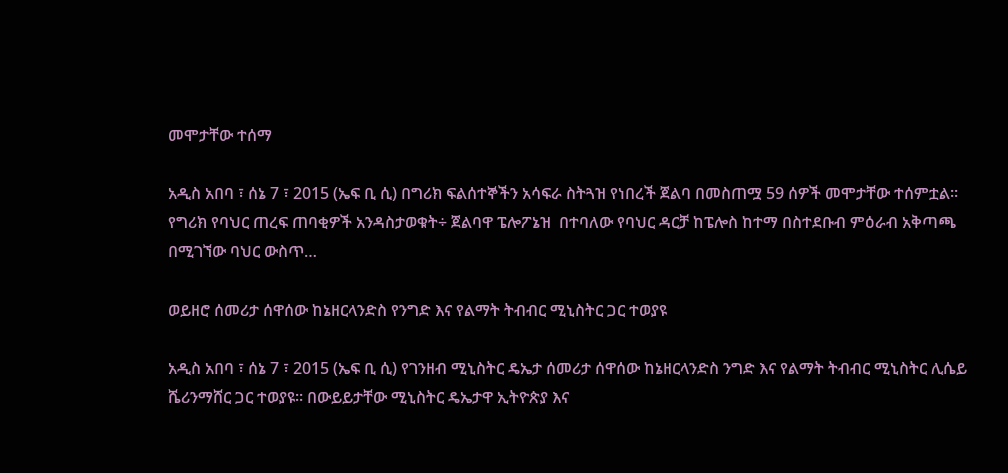መሞታቸው ተሰማ

አዲስ አበባ ፣ ሰኔ 7 ፣ 2015 (ኤፍ ቢ ሲ) በግሪክ ፍልሰተኞችን አሳፍራ ስትጓዝ የነበረች ጀልባ በመስጠሟ 59 ሰዎች መሞታቸው ተሰምቷል፡፡ የግሪክ የባህር ጠረፍ ጠባቂዎች አንዳስታወቁት÷ ጀልባዋ ፔሎፖኔዝ  በተባለው የባህር ዳርቻ ከፔሎስ ከተማ በስተደቡብ ምዕራብ አቅጣጫ በሚገኘው ባህር ውስጥ…

ወይዘሮ ሰመሪታ ሰዋሰው ከኔዘርላንድስ የንግድ እና የልማት ትብብር ሚኒስትር ጋር ተወያዩ

አዲስ አበባ ፣ ሰኔ 7 ፣ 2015 (ኤፍ ቢ ሲ) የገንዘብ ሚኒስትር ዴኤታ ሰመሪታ ሰዋሰው ከኔዘርላንድስ ንግድ እና የልማት ትብብር ሚኒስትር ሊሴይ ሼሪንማሸር ጋር ተወያዩ፡፡ በውይይታቸው ሚኒስትር ዴኤታዋ ኢትዮጵያ እና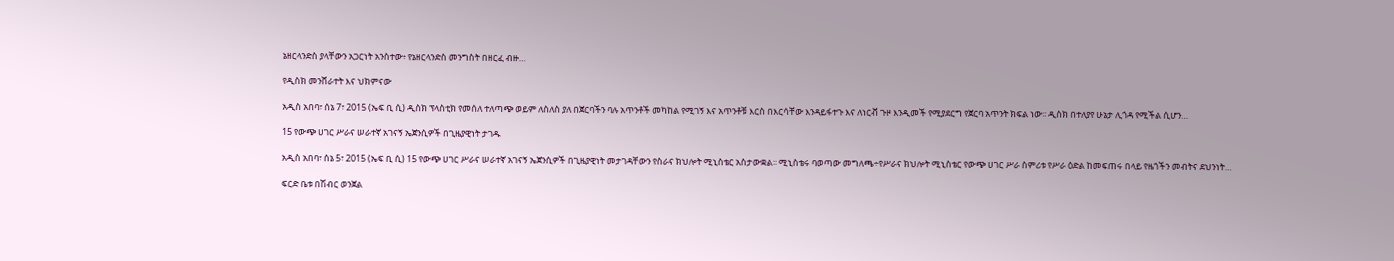ኔዘርላንድስ ያላቸውን አጋርነት አንስተው፥ የኔዘርላንድስ መንግስት በዘርፈ ብዙ…

የዲስክ መንሸራተት እና ህክምናው

አዲስ አበባ፣ ሰኔ 7፣ 2015 (ኤፍ ቢ ሲ) ዲስክ ፕላስቲክ የመሰለ ተለጣጭ ወይም ለስለስ ያለ በጀርባችን ባሉ አጥንቶች መካከል የሚገኝ እና አጥንቶቹ እርስ በእርሳቸው እንዳይፋተጉ እና ለነርቭ ጉዞ እንዲመች የሚያደርግ የጀርባ አጥንት ክፍል ነው፡፡ ዲስክ በተለያየ ሁኔታ ሊጎዳ የሚችል ሲሆን…

15 የውጭ ሀገር ሥራና ሠራተኛ አገናኝ ኤጀንሲዎች በጊዜያዊነት ታገዱ

አዲስ አበባ፣ ሰኔ 5፣ 2015 (ኤፍ ቢ ሲ) 15 የውጭ ሀገር ሥራና ሠራተኛ አገናኝ ኤጀንሲዎች በጊዜያዊነት መታገዳቸውን የስራና ክህሎት ሚኒስቴር አስታውቋል፡፡ ሚኒስቴሩ ባወጣው መግለጫ÷የሥራና ክህሎት ሚኒስቴር የውጭ ሀገር ሥራ ስምሪቱ የሥራ ዕድል ከመፍጠሩ በላይ የዜጎችን መብትና ደህንነት…

ፍርድ ቤቱ በሽብር ወንጀል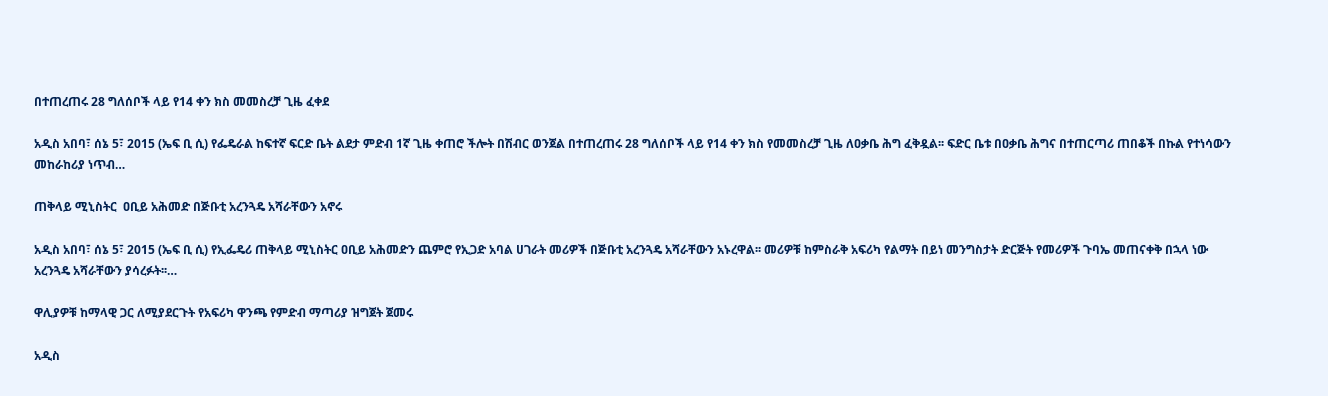በተጠረጠሩ 28 ግለሰቦች ላይ የ14 ቀን ክስ መመስረቻ ጊዜ ፈቀደ

አዲስ አበባ፣ ሰኔ 5፣ 2015 (ኤፍ ቢ ሲ) የፌዴራል ከፍተኛ ፍርድ ቤት ልደታ ምድብ 1ኛ ጊዜ ቀጠሮ ችሎት በሽብር ወንጀል በተጠረጠሩ 28 ግለሰቦች ላይ የ14 ቀን ክስ የመመስረቻ ጊዜ ለዐቃቤ ሕግ ፈቅዷል፡፡ ፍድር ቤቱ በዐቃቤ ሕግና በተጠርጣሪ ጠበቆች በኩል የተነሳውን መከራከሪያ ነጥብ…

ጠቅላይ ሚኒስትር  ዐቢይ አሕመድ በጅቡቲ አረንጓዴ አሻራቸውን አኖሩ

አዲስ አበባ፣ ሰኔ 5፣ 2015 (ኤፍ ቢ ሲ) የኢፌዴሪ ጠቅላይ ሚኒስትር ዐቢይ አሕመድን ጨምሮ የኢጋድ አባል ሀገራት መሪዎች በጅቡቲ አረንጓዴ አሻራቸውን አኑረዋል፡፡ መሪዎቹ ከምስራቅ አፍሪካ የልማት በይነ መንግስታት ድርጅት የመሪዎች ጉባኤ መጠናቀቅ በኋላ ነው አረንጓዴ አሻራቸውን ያሳረፉት፡፡…

ዋሊያዎቹ ከማላዊ ጋር ለሚያደርጉት የአፍሪካ ዋንጫ የምድብ ማጣሪያ ዝግጀት ጀመሩ

አዲስ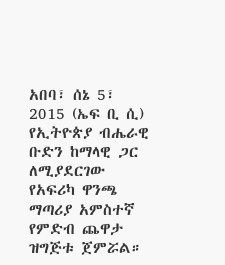አበባ፣ ሰኔ 5፣ 2015 (ኤፍ ቢ ሲ) የኢትዮጵያ ብሔራዊ ቡድን ከማላዊ ጋር ለሚያደርገው የአፍሪካ ዋንጫ ማጣሪያ አምስተኛ የምድብ ጨዋታ ዝግጅቱ ጀምሯል።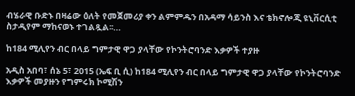ብሄራዊ ቡድኑ በዛሬው ዕለት የመጀመሪያ ቀን ልምምዱን በአዳማ ሳይንስ እና ቴክኖሎጂ ዩኒቨርሲቲ ስታዲየም ማከናወኑ ተገልጿል፡፡…

ከ184 ሚሊየን ብር በላይ ግምታዊ ዋጋ ያላቸው የኮንትሮባንድ እቃዎች ተያዙ

አዲስ አበባ፣ ሰኔ 5፣ 2015 (ኤፍ ቢ ሲ) ከ184 ሚሊየን ብር በላይ ግምታዊ ዋጋ ያላቸው የኮንትሮባንድ እቃዎች መያዙን የግምሩክ ኮሚሽን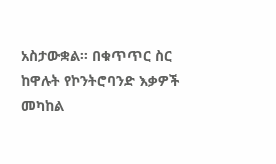አስታውቋል፡፡ በቁጥጥር ስር ከዋሉት የኮንትሮባንድ እቃዎች መካከል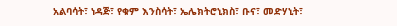አልባሳት፣ ነዳጅ፣ የቁም እንስሳት፣ ኤሌክትሮኒክስ፣ ቡና፣ መድሃኒት፣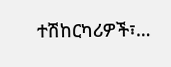ተሽከርካሪዎች፣…